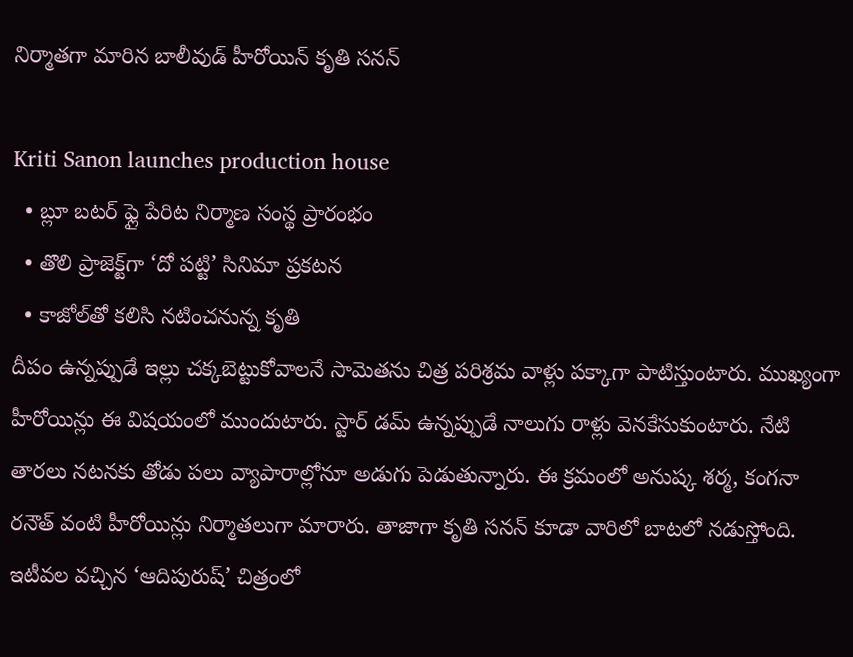నిర్మాతగా మారిన బాలీవుడ్ హీరోయిన్ కృతి సనన్

Kriti Sanon launches production house
  • బ్లూ బటర్‌‌ ఫ్లై పేరిట నిర్మాణ సంస్థ ప్రారంభం
  • తొలి ప్రాజెక్ట్‌గా ‘దో పట్టి’ సినిమా ప్రకటన
  • కాజోల్‌తో కలిసి నటించనున్న కృతి
దీపం ఉన్నప్పుడే ఇల్లు చక్కబెట్టుకోవాలనే సామెతను చిత్ర పరిశ్రమ వాళ్లు పక్కాగా పాటిస్తుంటారు. ముఖ్యంగా హీరోయిన్లు ఈ విషయంలో ముందుటారు. స్టార్ డమ్ ఉన్నప్పుడే నాలుగు రాళ్లు వెనకేసుకుంటారు. నేటి తారలు నటనకు తోడు పలు వ్యాపారాల్లోనూ అడుగు పెడుతున్నారు. ఈ క్రమంలో అనుష్క శర్మ, కంగనా రనౌత్ వంటి హీరోయిన్లు నిర్మాతలుగా మారారు. తాజాగా కృతి సనన్ కూడా వారిలో బాటలో నడుస్తోంది. ఇటీవల వచ్చిన ‘ఆదిపురుష్‌’ చిత్రంలో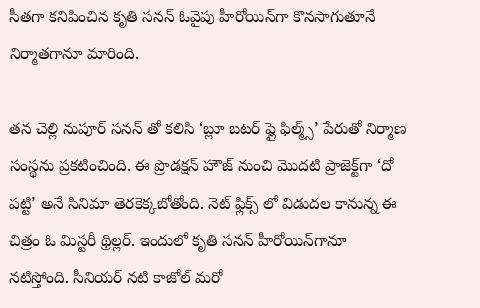సీతగా కనిపించిన కృతి సనన్ ఓవైపు హీరోయిన్‌గా కొనసాగుతూనే నిర్మాతగానూ మారింది.

తన చెల్లి నుపూర్ సనన్ తో కలిసి ‘బ్లూ బటర్‌‌ ఫ్లై ఫిల్మ్స్’ పేరుతో నిర్మాణ సంస్థను ప్రకటించింది. ఈ ప్రొడక్షన్ హౌజ్ నుంచి మొదటి ప్రాజెక్ట్‌గా ‘దో పట్టి’ అనే సినిమా తెరకెక్కబోతోంది. నెట్‌ ఫ్లిక్స్ లో విడుదల కానున్న ఈ చిత్రం ఓ మిస్టరీ థ్రిల్లర్. ఇందులో కృతి సనన్ హీరోయిన్‌గానూ నటిస్తోంది. సీనియర్ నటి కాజోల్‌ మరో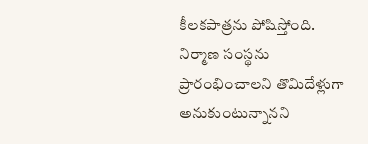కీలకపాత్రను పోషిస్తోంది. నిర్మాణ సంస్థను ప్రారంభించాలని తొమిదేళ్లుగా అనుకుంటున్నానని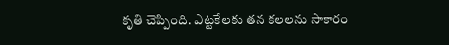కృతి చెప్పింది. ఎట్టకేలకు తన కలలను సాకారం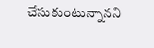చేసుకుంటున్నానని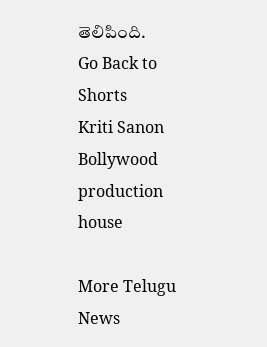తెలిపింది.
Go Back to Shorts
Kriti Sanon
Bollywood
production house

More Telugu News